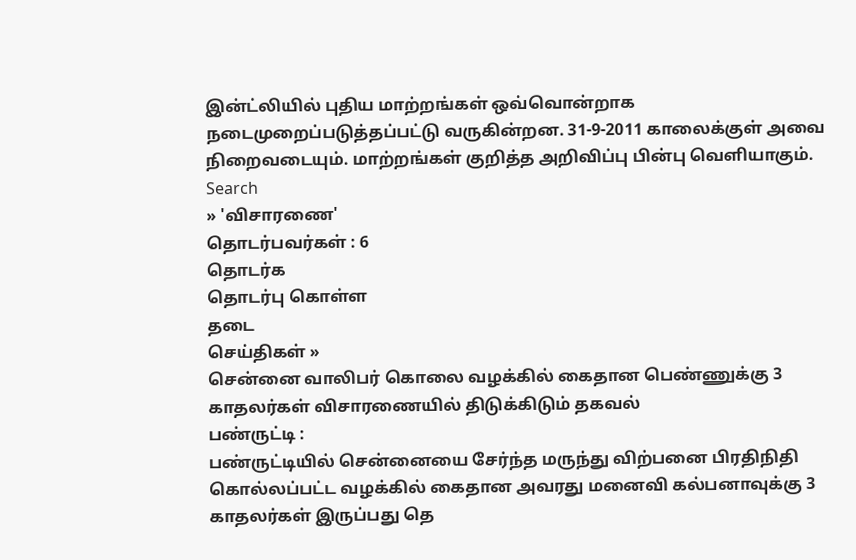இன்ட்லியில் புதிய மாற்றங்கள் ஒவ்வொன்றாக நடைமுறைப்படுத்தப்பட்டு வருகின்றன. 31-9-2011 காலைக்குள் அவை நிறைவடையும். மாற்றங்கள் குறித்த அறிவிப்பு பின்பு வெளியாகும்.
Search
» 'விசாரணை'
தொடர்பவர்கள் : 6
தொடர்க
தொடர்பு கொள்ள
தடை
செய்திகள் »
சென்னை வாலிபர் கொலை வழக்கில் கைதான பெண்ணுக்கு 3
காதலர்கள் விசாரணையில் திடுக்கிடும் தகவல்
பண்ருட்டி :
பண்ருட்டியில் சென்னையை சேர்ந்த மருந்து விற்பனை பிரதிநிதி கொல்லப்பட்ட வழக்கில் கைதான அவரது மனைவி கல்பனாவுக்கு 3 காதலர்கள் இருப்பது தெ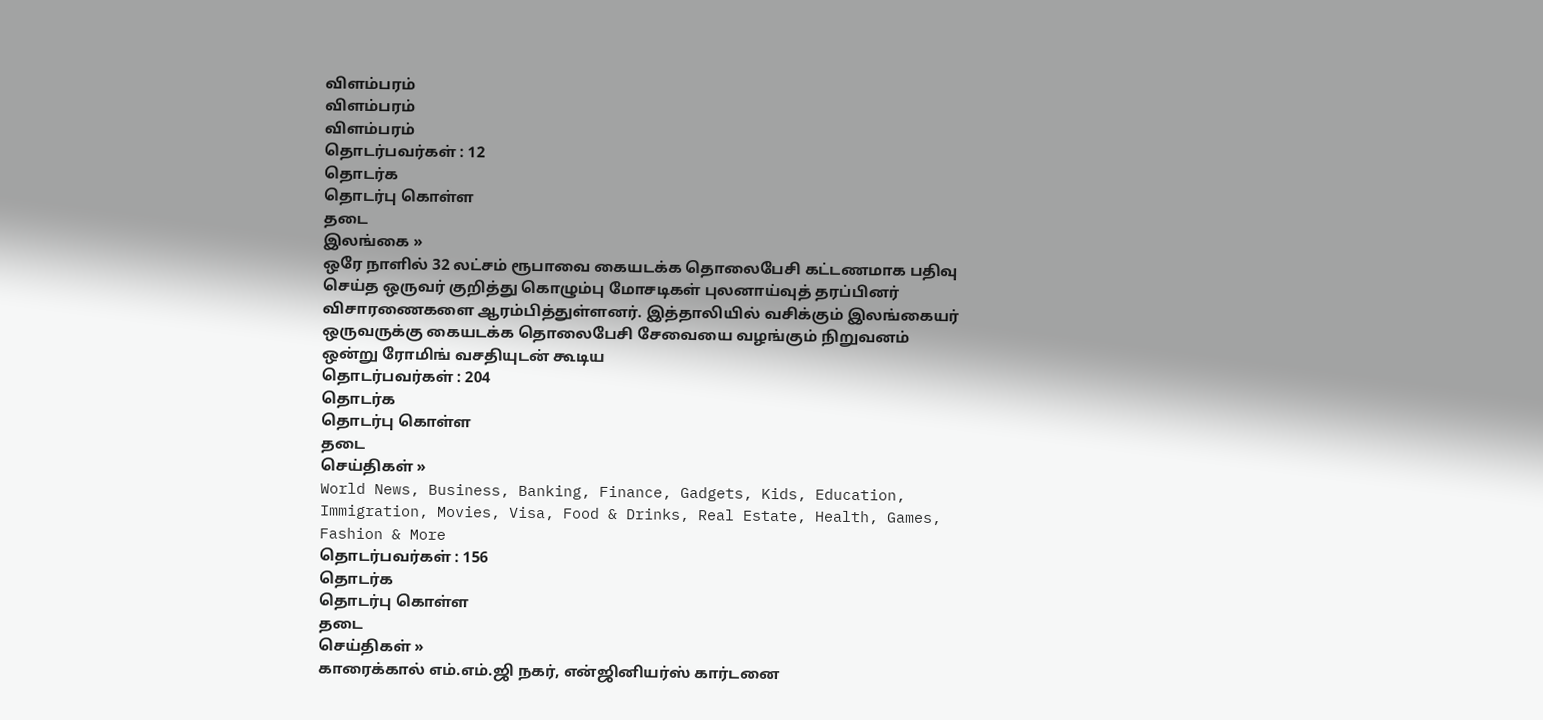விளம்பரம்
விளம்பரம்
விளம்பரம்
தொடர்பவர்கள் : 12
தொடர்க
தொடர்பு கொள்ள
தடை
இலங்கை »
ஒரே நாளில் 32 லட்சம் ரூபாவை கையடக்க தொலைபேசி கட்டணமாக பதிவு செய்த ஒருவர் குறித்து கொழும்பு மோசடிகள் புலனாய்வுத் தரப்பினர் விசாரணைகளை ஆரம்பித்துள்ளனர். இத்தாலியில் வசிக்கும் இலங்கையர் ஒருவருக்கு கையடக்க தொலைபேசி சேவையை வழங்கும் நிறுவனம் ஒன்று ரோமிங் வசதியுடன் கூடிய
தொடர்பவர்கள் : 204
தொடர்க
தொடர்பு கொள்ள
தடை
செய்திகள் »
World News, Business, Banking, Finance, Gadgets, Kids, Education, Immigration, Movies, Visa, Food & Drinks, Real Estate, Health, Games, Fashion & More
தொடர்பவர்கள் : 156
தொடர்க
தொடர்பு கொள்ள
தடை
செய்திகள் »
காரைக்கால் எம்.எம்.ஜி நகர், என்ஜினியர்ஸ் கார்டனை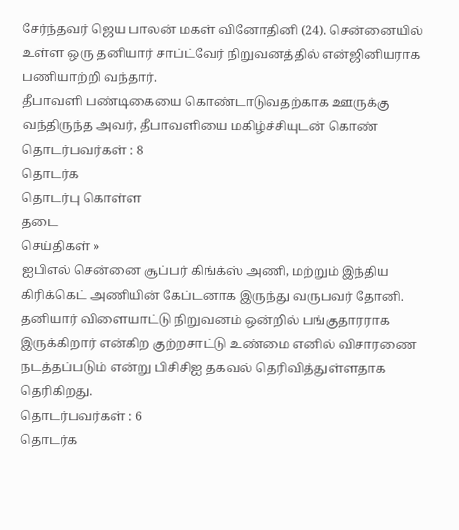சேர்ந்தவர் ஜெய பாலன் மகள் வினோதினி (24). சென்னையில் உள்ள ஒரு தனியார் சாப்ட்வேர் நிறுவனத்தில் என்ஜினியராக பணியாற்றி வந்தார்.
தீபாவளி பண்டிகையை கொண்டாடுவதற்காக ஊருக்கு வந்திருந்த அவர், தீபாவளியை மகிழ்ச்சியுடன் கொண்
தொடர்பவர்கள் : 8
தொடர்க
தொடர்பு கொள்ள
தடை
செய்திகள் »
ஐபிஎல் சென்னை சூப்பர் கிங்க்ஸ் அணி, மற்றும் இந்திய கிரிக்கெட் அணியின் கேப்டனாக இருந்து வருபவர் தோனி. தனியார் விளையாட்டு நிறுவனம் ஒன்றில் பங்குதாரராக இருக்கிறார் என்கிற குற்றசாட்டு உண்மை எனில் விசாரணை நடத்தப்படும் என்று பிசிசிஐ தகவல் தெரிவித்துள்ளதாக தெரிகிறது.
தொடர்பவர்கள் : 6
தொடர்க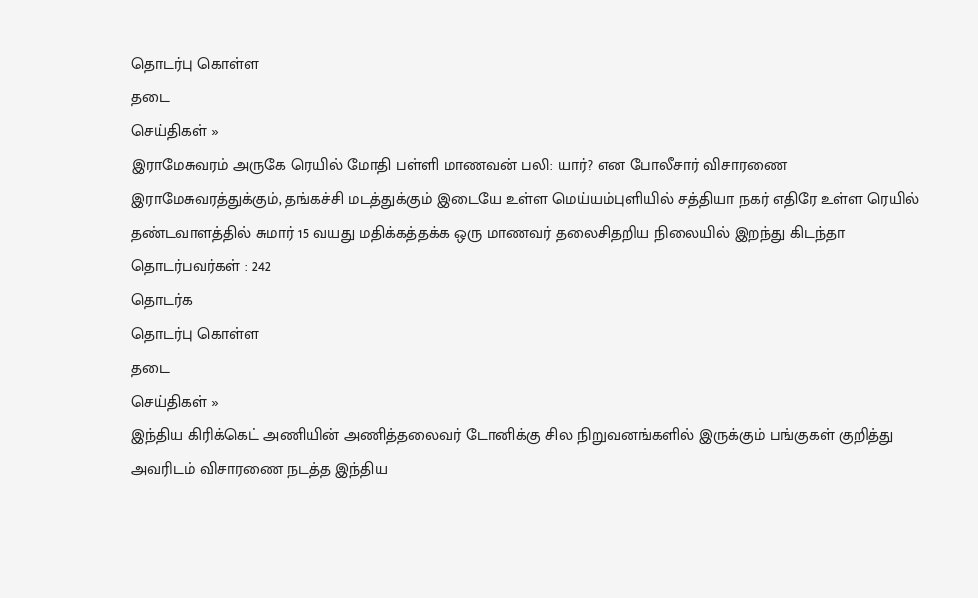தொடர்பு கொள்ள
தடை
செய்திகள் »
இராமேசுவரம் அருகே ரெயில் மோதி பள்ளி மாணவன் பலி: யார்? என போலீசார் விசாரணை
இராமேசுவரத்துக்கும், தங்கச்சி மடத்துக்கும் இடையே உள்ள மெய்யம்புளியில் சத்தியா நகர் எதிரே உள்ள ரெயில் தண்டவாளத்தில் சுமார் 15 வயது மதிக்கத்தக்க ஒரு மாணவர் தலைசிதறிய நிலையில் இறந்து கிடந்தா
தொடர்பவர்கள் : 242
தொடர்க
தொடர்பு கொள்ள
தடை
செய்திகள் »
இந்திய கிரிக்கெட் அணியின் அணித்தலைவர் டோனிக்கு சில நிறுவனங்களில் இருக்கும் பங்குகள் குறித்து அவரிடம் விசாரணை நடத்த இந்திய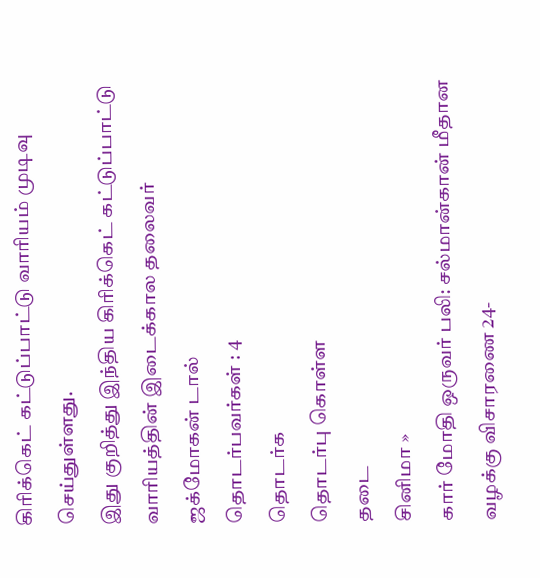கிரிக்கெட் கட்டுப்பாட்டு வாரியம் முடிவு செய்துள்ளது.
இது குறித்து இந்திய கிரிக்கெட் கட்டுப்பாட்டு வாரியத்தின் இடைக்கால தலைவர் ஜக்மோகன் டால்
தொடர்பவர்கள் : 4
தொடர்க
தொடர்பு கொள்ள
தடை
சினிமா »
கார் மோதி ஒருவர் பலி: சல்மான்கான் மீதான வழக்கு விசாரணை 24-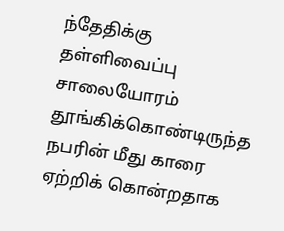ந்தேதிக்கு தள்ளிவைப்பு
சாலையோரம் தூங்கிக்கொண்டிருந்த நபரின் மீது காரை ஏற்றிக் கொன்றதாக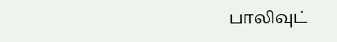பாலிவுட்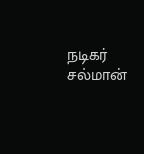நடிகர் சல்மான்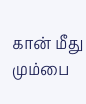கான் மீது மும்பை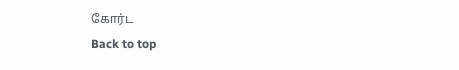கோர்ட
Back to top